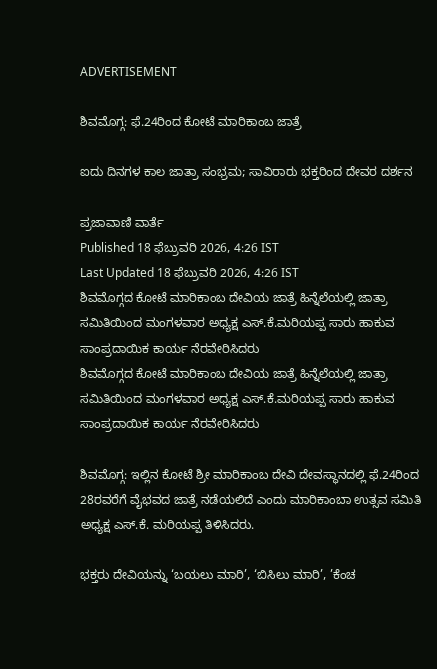ADVERTISEMENT

ಶಿವಮೊಗ್ಗ: ಫೆ.24ರಿಂದ ಕೋಟೆ ಮಾರಿಕಾಂಬ ಜಾತ್ರೆ

ಐದು ದಿನಗಳ ಕಾಲ ಜಾತ್ರಾ ಸಂಭ್ರಮ; ಸಾವಿರಾರು ಭಕ್ತರಿಂದ ದೇವರ ದರ್ಶನ

ಪ್ರಜಾವಾಣಿ ವಾರ್ತೆ
Published 18 ಫೆಬ್ರುವರಿ 2026, 4:26 IST
Last Updated 18 ಫೆಬ್ರುವರಿ 2026, 4:26 IST
ಶಿವಮೊಗ್ಗದ ಕೋಟೆ ಮಾರಿಕಾಂಬ ದೇವಿಯ ಜಾತ್ರೆ ಹಿನ್ನೆಲೆಯಲ್ಲಿ ಜಾತ್ರಾ ಸಮಿತಿಯಿಂದ ಮಂಗಳವಾರ ಅಧ್ಯಕ್ಷ ಎಸ್.ಕೆ.ಮರಿಯಪ್ಪ ಸಾರು ಹಾಕುವ ಸಾಂಪ್ರದಾಯಿಕ ಕಾರ್ಯ ನೆರವೇರಿಸಿದರು
ಶಿವಮೊಗ್ಗದ ಕೋಟೆ ಮಾರಿಕಾಂಬ ದೇವಿಯ ಜಾತ್ರೆ ಹಿನ್ನೆಲೆಯಲ್ಲಿ ಜಾತ್ರಾ ಸಮಿತಿಯಿಂದ ಮಂಗಳವಾರ ಅಧ್ಯಕ್ಷ ಎಸ್.ಕೆ.ಮರಿಯಪ್ಪ ಸಾರು ಹಾಕುವ ಸಾಂಪ್ರದಾಯಿಕ ಕಾರ್ಯ ನೆರವೇರಿಸಿದರು

ಶಿವಮೊಗ್ಗ: ಇಲ್ಲಿನ ಕೋಟೆ ಶ್ರೀ ಮಾರಿಕಾಂಬ ದೇವಿ ದೇವಸ್ಥಾನದಲ್ಲಿ ಫೆ.24ರಿಂದ 28ರವರೆಗೆ ವೈಭವದ ಜಾತ್ರೆ ನಡೆಯಲಿದೆ ಎಂದು ಮಾರಿಕಾಂಬಾ ಉತ್ಸವ ಸಮಿತಿ ಅಧ್ಯಕ್ಷ ಎಸ್.ಕೆ. ಮರಿಯಪ್ಪ ತಿಳಿಸಿದರು.

ಭಕ್ತರು ದೇವಿಯನ್ನು ‘ಬಯಲು ಮಾರಿ’, ‘ಬಿಸಿಲು ಮಾರಿ’, ’ಕೆಂಚ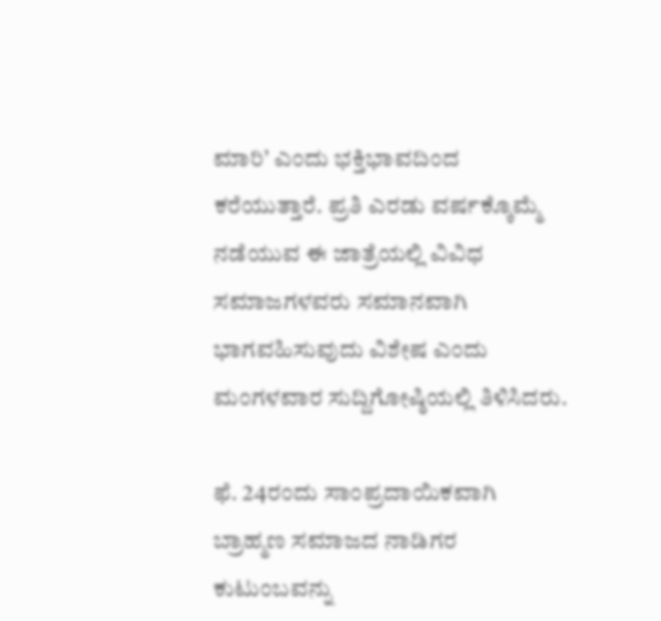ಮಾರಿ’ ಎಂದು ಭಕ್ತಿಭಾವದಿಂದ ಕರೆಯುತ್ತಾರೆ. ಪ್ರತಿ ಎರಡು ವರ್ಷಕ್ಕೊಮ್ಮೆ ನಡೆಯುವ ಈ ಜಾತ್ರೆಯಲ್ಲಿ ವಿವಿಧ ಸಮಾಜಗಳವರು ಸಮಾನವಾಗಿ ಭಾಗವಹಿಸುವುದು ವಿಶೇಷ ಎಂದು ಮಂಗಳವಾರ ಸುದ್ದಿಗೋಷ್ಠಿಯಲ್ಲಿ ತಿಳಿಸಿದರು.

ಫೆ. 24ರಂದು ಸಾಂಪ್ರದಾಯಿಕವಾಗಿ ಬ್ರಾಹ್ಮಣ ಸಮಾಜದ ನಾಡಿಗರ ಕುಟುಂಬವನ್ನು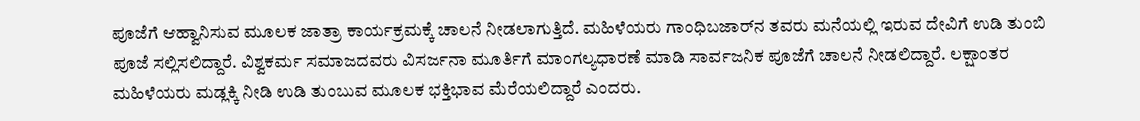ಪೂಜೆಗೆ ಆಹ್ವಾನಿಸುವ ಮೂಲಕ ಜಾತ್ರಾ ಕಾರ್ಯಕ್ರಮಕ್ಕೆ ಚಾಲನೆ ನೀಡಲಾಗುತ್ತಿದೆ. ಮಹಿಳೆಯರು ಗಾಂಧಿಬಜಾರ್‌ನ ತವರು ಮನೆಯಲ್ಲಿ ಇರುವ ದೇವಿಗೆ ಉಡಿ ತುಂಬಿ ಪೂಜೆ ಸಲ್ಲಿಸಲಿದ್ದಾರೆ. ವಿಶ್ವಕರ್ಮ ಸಮಾಜದವರು ವಿಸರ್ಜನಾ ಮೂರ್ತಿಗೆ ಮಾಂಗಲ್ಯಧಾರಣೆ ಮಾಡಿ ಸಾರ್ವಜನಿಕ ಪೂಜೆಗೆ ಚಾಲನೆ ನೀಡಲಿದ್ದಾರೆ. ಲಕ್ಷಾಂತರ ಮಹಿಳೆಯರು ಮಡ್ಲಕ್ಕಿ ನೀಡಿ ಉಡಿ ತುಂಬುವ ಮೂಲಕ ಭಕ್ತಿಭಾವ ಮೆರೆಯಲಿದ್ದಾರೆ ಎಂದರು.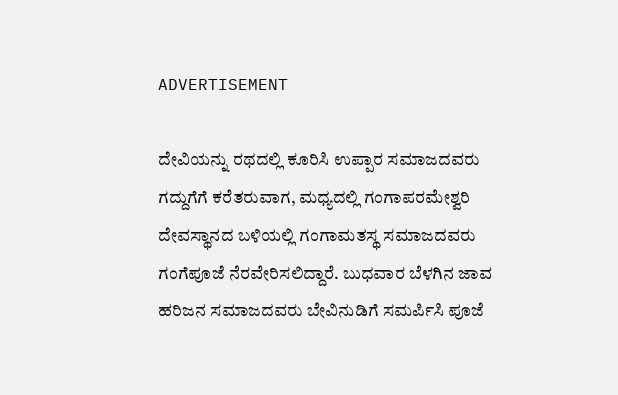ADVERTISEMENT

ದೇವಿಯನ್ನು ರಥದಲ್ಲಿ ಕೂರಿಸಿ ಉಪ್ಪಾರ ಸಮಾಜದವರು ಗದ್ದುಗೆಗೆ ಕರೆತರುವಾಗ, ಮಧ್ಯದಲ್ಲಿ ಗಂಗಾಪರಮೇಶ್ವರಿ ದೇವಸ್ಥಾನದ ಬಳಿಯಲ್ಲಿ ಗಂಗಾಮತಸ್ಥ ಸಮಾಜದವರು ಗಂಗೆಪೂಜೆ ನೆರವೇರಿಸಲಿದ್ದಾರೆ. ಬುಧವಾರ ಬೆಳಗಿನ ಜಾವ ಹರಿಜನ ಸಮಾಜದವರು ಬೇವಿನುಡಿಗೆ ಸಮರ್ಪಿಸಿ ಪೂಜೆ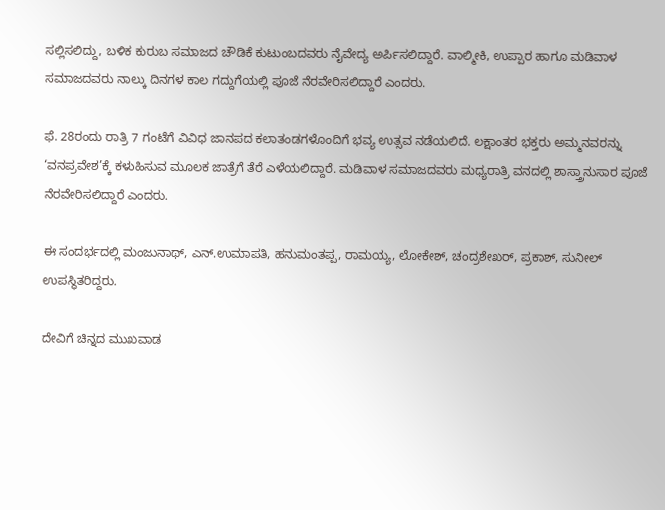ಸಲ್ಲಿಸಲಿದ್ದು, ಬಳಿಕ ಕುರುಬ ಸಮಾಜದ ಚೌಡಿಕೆ ಕುಟುಂಬದವರು ನೈವೇದ್ಯ ಅರ್ಪಿಸಲಿದ್ದಾರೆ. ವಾಲ್ಮೀಕಿ, ಉಪ್ಪಾರ ಹಾಗೂ ಮಡಿವಾಳ ಸಮಾಜದವರು ನಾಲ್ಕು ದಿನಗಳ ಕಾಲ ಗದ್ದುಗೆಯಲ್ಲಿ ಪೂಜೆ ನೆರವೇರಿಸಲಿದ್ದಾರೆ ಎಂದರು.

ಫೆ. 28ರಂದು ರಾತ್ರಿ 7 ಗಂಟೆಗೆ ವಿವಿಧ ಜಾನಪದ ಕಲಾತಂಡಗಳೊಂದಿಗೆ ಭವ್ಯ ಉತ್ಸವ ನಡೆಯಲಿದೆ. ಲಕ್ಷಾಂತರ ಭಕ್ತರು ಅಮ್ಮನವರನ್ನು ‘ವನಪ್ರವೇಶ’ಕ್ಕೆ ಕಳುಹಿಸುವ ಮೂಲಕ ಜಾತ್ರೆಗೆ ತೆರೆ ಎಳೆಯಲಿದ್ದಾರೆ. ಮಡಿವಾಳ ಸಮಾಜದವರು ಮಧ್ಯರಾತ್ರಿ ವನದಲ್ಲಿ ಶಾಸ್ತ್ರಾನುಸಾರ ಪೂಜೆ ನೆರವೇರಿಸಲಿದ್ದಾರೆ ಎಂದರು.

ಈ ಸಂದರ್ಭದಲ್ಲಿ ಮಂಜುನಾಥ್, ಎನ್.ಉಮಾಪತಿ, ಹನುಮಂತಪ್ಪ, ರಾಮಯ್ಯ, ಲೋಕೇಶ್, ಚಂದ್ರಶೇಖರ್, ಪ್ರಕಾಶ್, ಸುನೀಲ್ ಉಪಸ್ಥಿತರಿದ್ದರು.

ದೇವಿಗೆ ಚಿನ್ನದ ಮುಖವಾಡ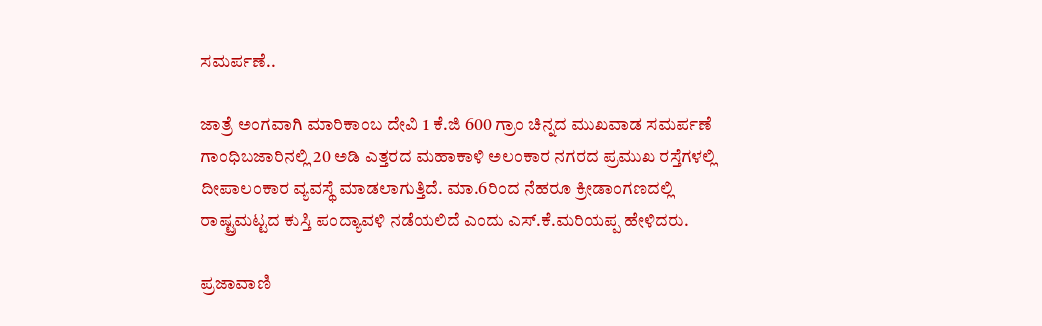ಸಮರ್ಪಣೆ..

ಜಾತ್ರೆ ಅಂಗವಾಗಿ ಮಾರಿಕಾಂಬ ದೇವಿ 1 ಕೆ.ಜಿ 600 ಗ್ರಾಂ ಚಿನ್ನದ ಮುಖವಾಡ ಸಮರ್ಪಣೆ ಗಾಂಧಿಬಜಾರಿನಲ್ಲಿ 20 ಅಡಿ ಎತ್ತರದ ಮಹಾಕಾಳಿ ಅಲಂಕಾರ ನಗರದ ಪ್ರಮುಖ ರಸ್ತೆಗಳಲ್ಲಿ ದೀಪಾಲಂಕಾರ ವ್ಯವಸ್ಥೆ ಮಾಡಲಾಗುತ್ತಿದೆ. ಮಾ.6ರಿಂದ ನೆಹರೂ ಕ್ರೀಡಾಂಗಣದಲ್ಲಿ ರಾಷ್ಟ್ರಮಟ್ಟದ ಕುಸ್ತಿ ಪಂದ್ಯಾವಳಿ ನಡೆಯಲಿದೆ ಎಂದು ಎಸ್.ಕೆ.ಮರಿಯಪ್ಪ ಹೇಳಿದರು.

ಪ್ರಜಾವಾಣಿ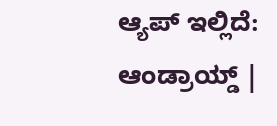ಆ್ಯಪ್ ಇಲ್ಲಿದೆ: ಆಂಡ್ರಾಯ್ಡ್ |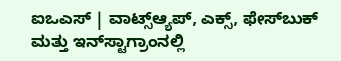ಐಒಎಸ್ | ವಾಟ್ಸ್ಆ್ಯಪ್, ಎಕ್ಸ್, ಫೇಸ್‌ಬುಕ್ ಮತ್ತು ಇನ್‌ಸ್ಟಾಗ್ರಾಂನಲ್ಲಿ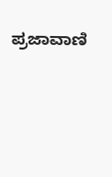ಪ್ರಜಾವಾಣಿ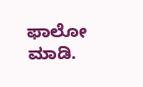ಫಾಲೋ ಮಾಡಿ.